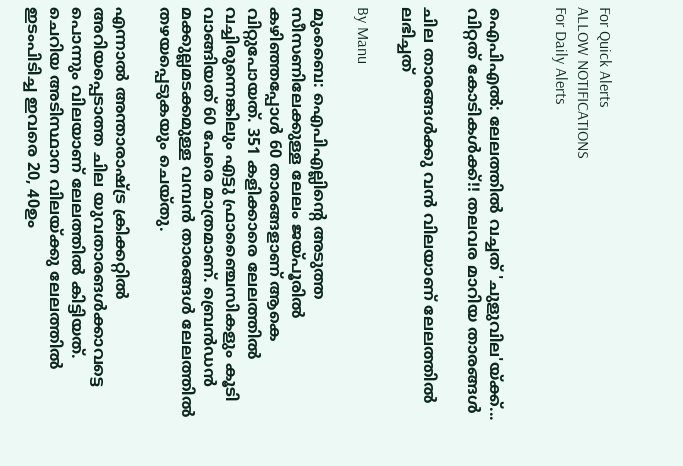For Quick Alerts
ALLOW NOTIFICATIONS
For Daily Alerts


ഐപിഎല്‍: ലേലത്തില്‍ വച്ചത് 'ചുളുവില'യ്ക്ക്... വിറ്റത് കോടികള്‍ക്ക്!! തലവര മാറിയ താരങ്ങള്‍

ചില താരങ്ങള്‍ക്കു വന്‍ വിലയാണ് ലേലത്തില്‍ ലഭിച്ചത്

By Manu

മുംബൈ: ഐപിഎല്ലിന്റെ അടുത്ത സീസണിലേക്കുള്ള ലേലം ജയ്പൂരില്‍ കഴിഞ്ഞപ്പോള്‍ 60 താരങ്ങളാണ് ആകെ വിറ്റുപോയത്. 351 കളിക്കാരെ ലേലത്തില്‍ വച്ചിരുന്നെങ്കിലും എട്ടു ഫ്രാഞ്ചൈസികളും കൂടി വാങ്ങിയത് 60 പേരെ മാത്രമാണ്. ബ്രെന്‍ഡന്‍ മക്കുല്ലമടക്കമുള്ള വമ്പന്‍ താരങ്ങള്‍ ലേലത്തില്‍ തഴയപ്പെടുകയും ചെയ്തു.

എന്നാല്‍ അന്താരാഷ്ട്ര ക്രിക്കറ്റില്‍ അറിയപ്പെടാത്ത ചില യുവതാരങള്‍ക്കാവട്ടെ പൊന്നും വിലയാണ് ലേലത്തില്‍ കിട്ടിയത്. ചെറിയ അടിസ്ഥാന വിലയ്ക്കു ലേലത്തില്‍ ഇടംപിടിച്ച ഇവരെ 20, 40ഉം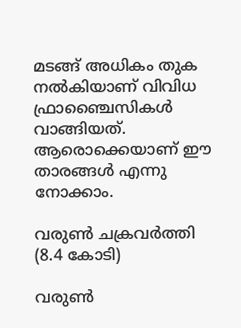മടങ്ങ് അധികം തുക നല്‍കിയാണ് വിവിധ ഫ്രാഞ്ചൈസികള്‍ വാങ്ങിയത്. ആരൊക്കെയാണ് ഈ താരങ്ങള്‍ എന്നു നോക്കാം.

വരുണ്‍ ചക്രവര്‍ത്തി (8.4 കോടി)

വരുണ്‍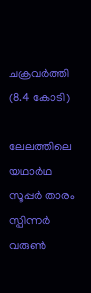ചക്രവര്‍ത്തി (8.4 കോടി)

ലേലത്തിലെ യഥാര്‍ഥ സൂപ്പര്‍ താരം സ്പിന്നര്‍ വരുണ്‍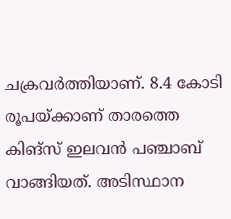ചക്രവര്‍ത്തിയാണ്. 8.4 കോടി രൂപയ്ക്കാണ് താരത്തെ കിങ്‌സ് ഇലവന്‍ പഞ്ചാബ് വാങ്ങിയത്. അടിസ്ഥാന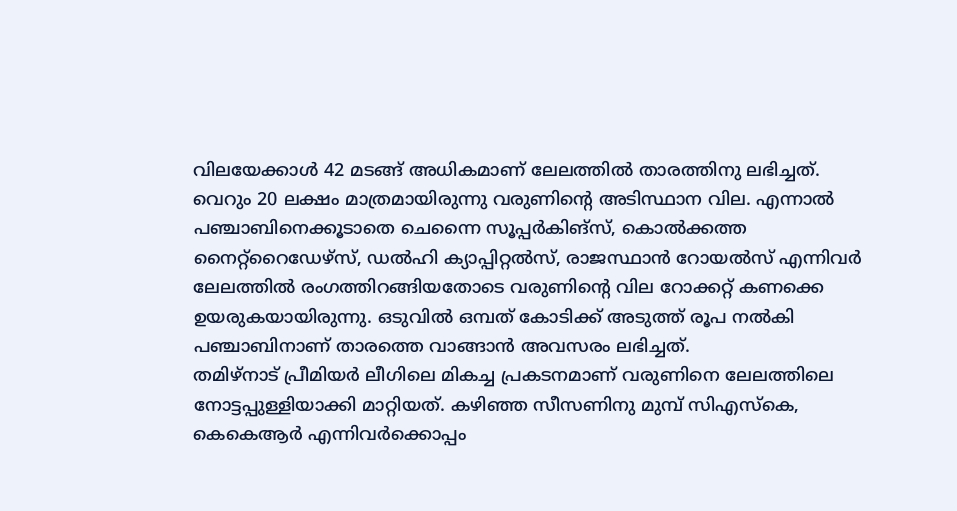വിലയേക്കാള്‍ 42 മടങ്ങ് അധികമാണ് ലേലത്തില്‍ താരത്തിനു ലഭിച്ചത്. വെറും 20 ലക്ഷം മാത്രമായിരുന്നു വരുണിന്റെ അടിസ്ഥാന വില. എന്നാല്‍ പഞ്ചാബിനെക്കൂടാതെ ചെന്നൈ സൂപ്പര്‍കിങ്‌സ്, കൊല്‍ക്കത്ത നൈറ്റ്‌റൈഡേഴ്‌സ്, ഡല്‍ഹി ക്യാപ്പിറ്റല്‍സ്, രാജസ്ഥാന്‍ റോയല്‍സ് എന്നിവര്‍ ലേലത്തില്‍ രംഗത്തിറങ്ങിയതോടെ വരുണിന്റെ വില റോക്കറ്റ് കണക്കെ ഉയരുകയായിരുന്നു. ഒടുവില്‍ ഒമ്പത് കോടിക്ക് അടുത്ത് രൂപ നല്‍കി പഞ്ചാബിനാണ് താരത്തെ വാങ്ങാന്‍ അവസരം ലഭിച്ചത്.
തമിഴ്‌നാട് പ്രീമിയര്‍ ലീഗിലെ മികച്ച പ്രകടനമാണ് വരുണിനെ ലേലത്തിലെ നോട്ടപ്പുള്ളിയാക്കി മാറ്റിയത്. കഴിഞ്ഞ സീസണിനു മുമ്പ് സിഎസ്‌കെ, കെകെആര്‍ എന്നിവര്‍ക്കൊപ്പം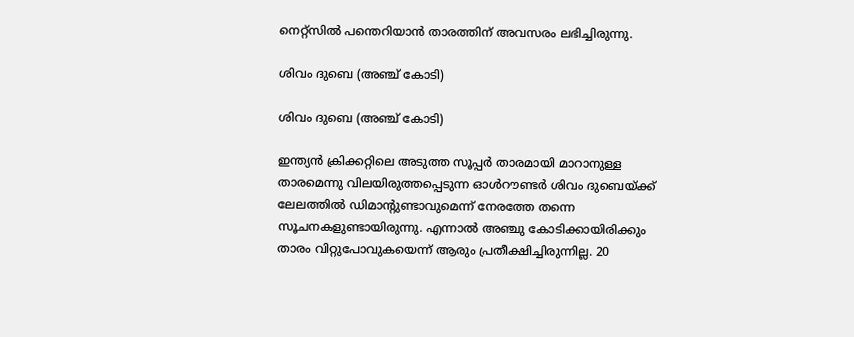നെറ്റ്‌സില്‍ പന്തെറിയാന്‍ താരത്തിന് അവസരം ലഭിച്ചിരുന്നു.

ശിവം ദുബെ (അഞ്ച് കോടി)

ശിവം ദുബെ (അഞ്ച് കോടി)

ഇന്ത്യന്‍ ക്രിക്കറ്റിലെ അടുത്ത സൂപ്പര്‍ താരമായി മാറാനുള്ള താരമെന്നു വിലയിരുത്തപ്പെടുന്ന ഓള്‍റൗണ്ടര്‍ ശിവം ദുബെയ്ക്ക് ലേലത്തില്‍ ഡിമാന്റുണ്ടാവുമെന്ന് നേരത്തേ തന്നെ സൂചനകളുണ്ടായിരുന്നു. എന്നാല്‍ അഞ്ചു കോടിക്കായിരിക്കും താരം വിറ്റുപോവുകയെന്ന് ആരും പ്രതീക്ഷിച്ചിരുന്നില്ല. 20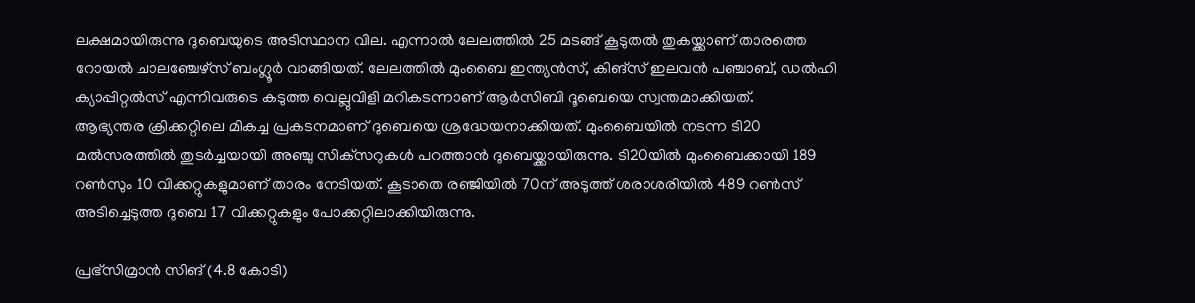ലക്ഷമായിരുന്നു ദുബെയുടെ അടിസ്ഥാന വില. എന്നാല്‍ ലേലത്തില്‍ 25 മടങ്ങ് കൂടുതല്‍ തുകയ്ക്കാണ് താരത്തെ റോയല്‍ ചാലഞ്ചേഴ്‌സ് ബംഗ്ലൂര്‍ വാങ്ങിയത്. ലേലത്തില്‍ മുംബൈ ഇന്ത്യന്‍സ്, കിങ്‌സ് ഇലവന്‍ പഞ്ചാബ്, ഡല്‍ഹി ക്യാപ്പിറ്റല്‍സ് എന്നിവരുടെ കടുത്ത വെല്ലുവിളി മറികടന്നാണ് ആര്‍സിബി ദൂബെയെ സ്വന്തമാക്കിയത്.
ആഭ്യന്തര ക്രിക്കറ്റിലെ മികച്ച പ്രകടനമാണ് ദുബെയെ ശ്രദ്ധേയനാക്കിയത്. മുംബൈയില്‍ നടന്ന ടി20 മല്‍സരത്തില്‍ തുടര്‍ച്ചയായി അഞ്ചു സിക്‌സറുകള്‍ പറത്താന്‍ ദുബെയ്ക്കായിരുന്നു. ടി20യില്‍ മുംബൈക്കായി 189 റണ്‍സും 10 വിക്കറ്റുകളുമാണ് താരം നേടിയത്. കൂടാതെ രഞ്ജിയില്‍ 70ന് അടുത്ത് ശരാശരിയില്‍ 489 റണ്‍സ് അടിച്ചെടുത്ത ദുബെ 17 വിക്കറ്റുകളും പോക്കറ്റിലാക്കിയിരുന്നു.

പ്രഭ്‌സിമ്രാന്‍ സിങ് (4.8 കോടി)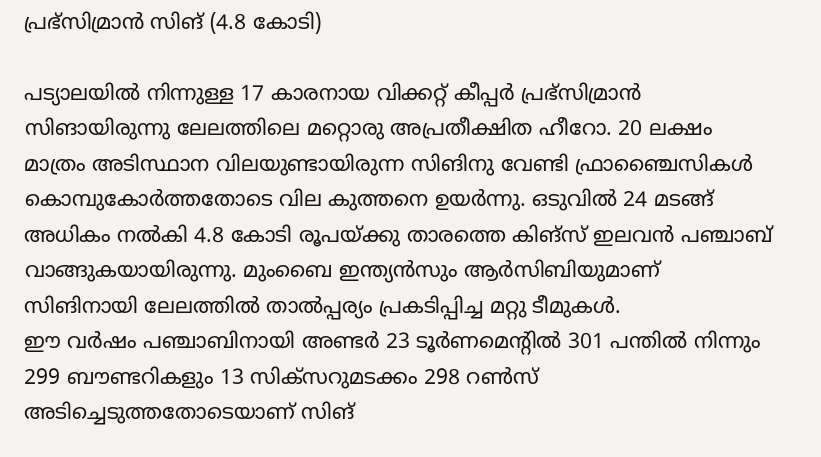പ്രഭ്‌സിമ്രാന്‍ സിങ് (4.8 കോടി)

പട്യാലയില്‍ നിന്നുള്ള 17 കാരനായ വിക്കറ്റ് കീപ്പര്‍ പ്രഭ്‌സിമ്രാന്‍ സിങായിരുന്നു ലേലത്തിലെ മറ്റൊരു അപ്രതീക്ഷിത ഹീറോ. 20 ലക്ഷം മാത്രം അടിസ്ഥാന വിലയുണ്ടായിരുന്ന സിങിനു വേണ്ടി ഫ്രാഞ്ചൈസികള്‍ കൊമ്പുകോര്‍ത്തതോടെ വില കുത്തനെ ഉയര്‍ന്നു. ഒടുവില്‍ 24 മടങ്ങ് അധികം നല്‍കി 4.8 കോടി രൂപയ്ക്കു താരത്തെ കിങ്‌സ് ഇലവന്‍ പഞ്ചാബ് വാങ്ങുകയായിരുന്നു. മുംബൈ ഇന്ത്യന്‍സും ആര്‍സിബിയുമാണ് സിങിനായി ലേലത്തില്‍ താല്‍പ്പര്യം പ്രകടിപ്പിച്ച മറ്റു ടീമുകള്‍.
ഈ വര്‍ഷം പഞ്ചാബിനായി അണ്ടര്‍ 23 ടൂര്‍ണമെന്റില്‍ 301 പന്തില്‍ നിന്നും 299 ബൗണ്ടറികളും 13 സിക്‌സറുമടക്കം 298 റണ്‍സ് അടിച്ചെടുത്തതോടെയാണ് സിങ്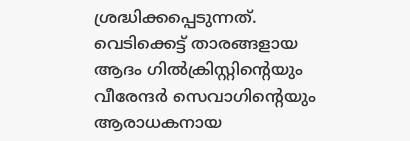ശ്രദ്ധിക്കപ്പെടുന്നത്. വെടിക്കെട്ട് താരങ്ങളായ ആദം ഗില്‍ക്രിസ്റ്റിന്റെയും വീരേന്ദര്‍ സെവാഗിന്റെയും ആരാധകനായ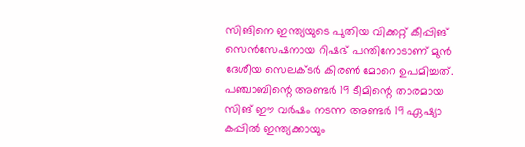സിങിനെ ഇന്ത്യയുടെ പുതിയ വിക്കറ്റ് കീപ്പിങ് സെന്‍സേഷനായ റിഷഭ് പന്തിനോടാണ് മുന്‍ ദേശീയ സെലക്ടര്‍ കിരണ്‍ മോറെ ഉപമിച്ചത്.
പഞ്ചാബിന്റെ അണ്ടര്‍ 19 ടീമിന്റെ താരമായ സിങ് ഈ വര്‍ഷം നടന്ന അണ്ടര്‍ 19 ഏഷ്യാ കപ്പില്‍ ഇന്ത്യക്കായും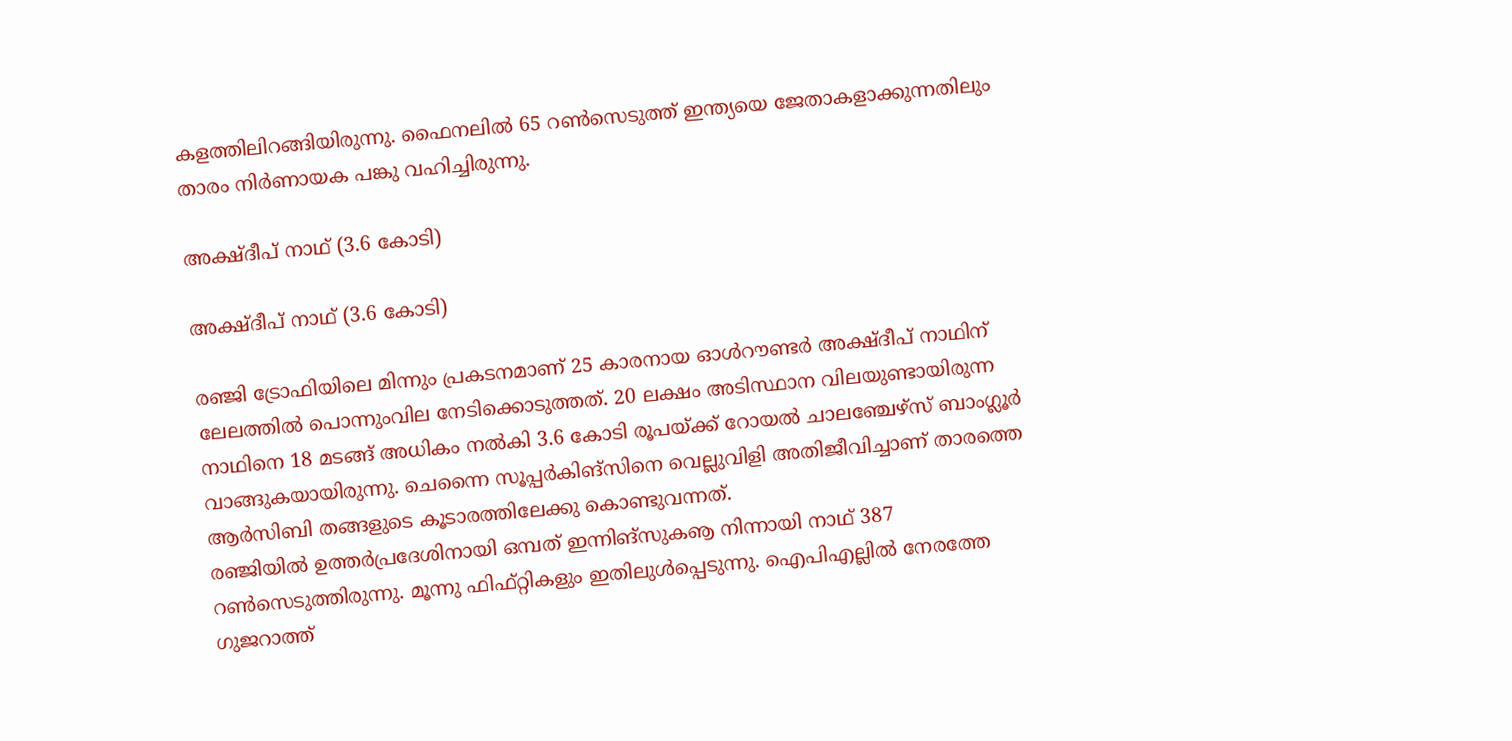കളത്തിലിറങ്ങിയിരുന്നു. ഫൈനലില്‍ 65 റണ്‍സെടുത്ത് ഇന്ത്യയെ ജേതാകളാക്കുന്നതിലും താരം നിര്‍ണായക പങ്കു വഹിച്ചിരുന്നു.

അക്ഷ്ദീപ് നാഥ് (3.6 കോടി)

അക്ഷ്ദീപ് നാഥ് (3.6 കോടി)

രഞ്ജി ട്രോഫിയിലെ മിന്നും പ്രകടനമാണ് 25 കാരനായ ഓള്‍റൗണ്ടര്‍ അക്ഷ്ദീപ് നാഥിന് ലേലത്തില്‍ പൊന്നുംവില നേടിക്കൊടുത്തത്. 20 ലക്ഷം അടിസ്ഥാന വിലയുണ്ടായിരുന്ന നാഥിനെ 18 മടങ്ങ് അധികം നല്‍കി 3.6 കോടി രൂപയ്ക്ക് റോയല്‍ ചാലഞ്ചേഴ്‌സ് ബാംഗ്ലൂര്‍ വാങ്ങുകയായിരുന്നു. ചെന്നൈ സൂപ്പര്‍കിങ്‌സിനെ വെല്ലുവിളി അതിജീവിച്ചാണ് താരത്തെ ആര്‍സിബി തങ്ങളുടെ കൂടാരത്തിലേക്കു കൊണ്ടുവന്നത്.
രഞ്ജിയില്‍ ഉത്തര്‍പ്രദേശിനായി ഒമ്പത് ഇന്നിങ്‌സുകൡ നിന്നായി നാഥ് 387 റണ്‍സെടുത്തിരുന്നു. മൂന്നു ഫിഫ്റ്റികളും ഇതിലുള്‍പ്പെടുന്നു. ഐപിഎല്ലില്‍ നേരത്തേ ഗുജറാത്ത്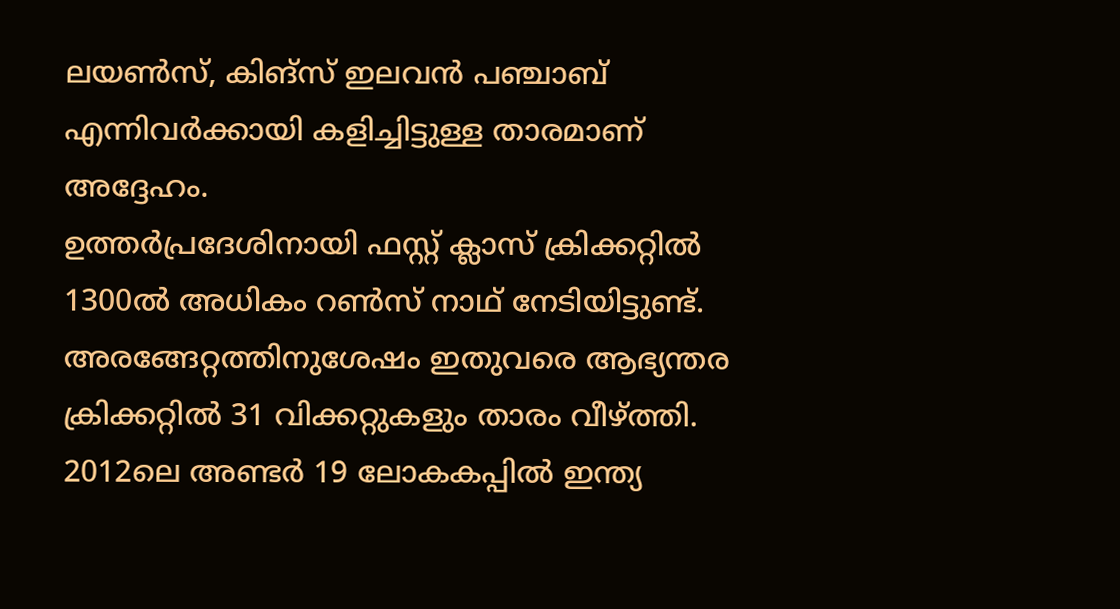ലയണ്‍സ്, കിങ്‌സ് ഇലവന്‍ പഞ്ചാബ് എന്നിവര്‍ക്കായി കളിച്ചിട്ടുള്ള താരമാണ് അദ്ദേഹം.
ഉത്തര്‍പ്രദേശിനായി ഫസ്റ്റ് ക്ലാസ് ക്രിക്കറ്റില്‍ 1300ല്‍ അധികം റണ്‍സ് നാഥ് നേടിയിട്ടുണ്ട്. അരങ്ങേറ്റത്തിനുശേഷം ഇതുവരെ ആഭ്യന്തര ക്രിക്കറ്റില്‍ 31 വിക്കറ്റുകളും താരം വീഴ്ത്തി. 2012ലെ അണ്ടര്‍ 19 ലോകകപ്പില്‍ ഇന്ത്യ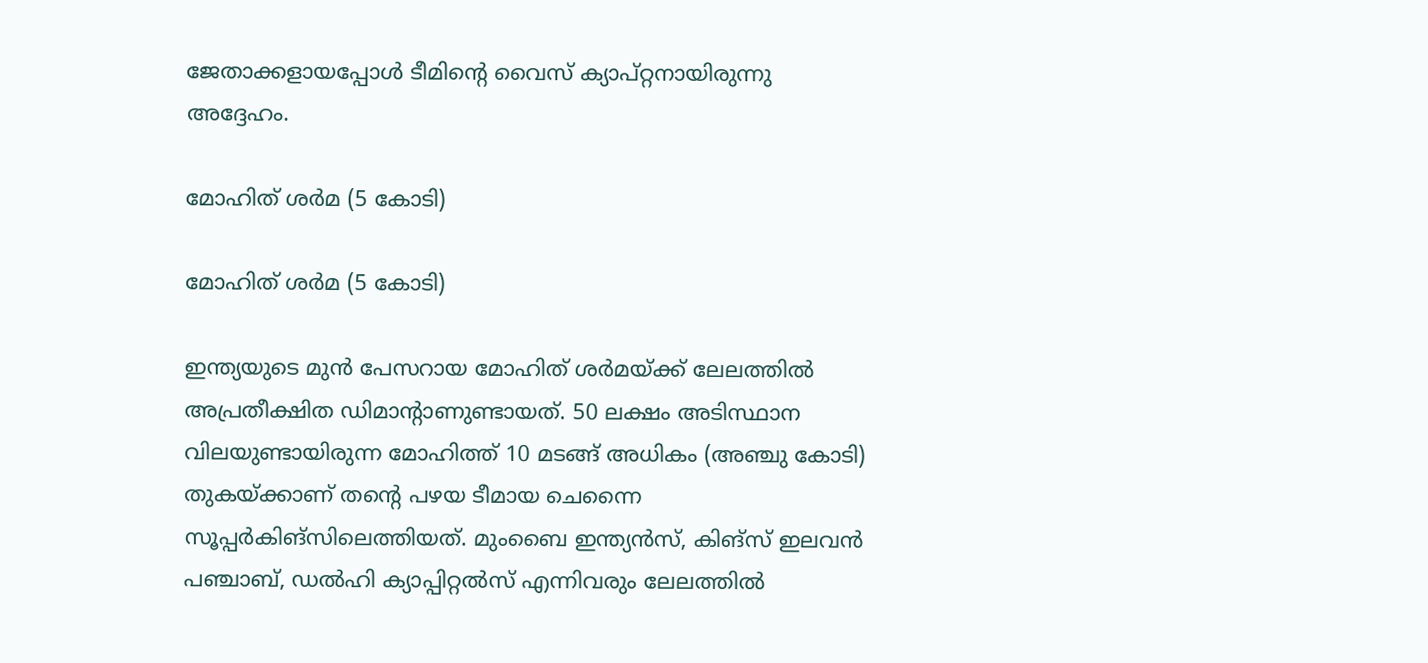ജേതാക്കളായപ്പോള്‍ ടീമിന്റെ വൈസ് ക്യാപ്റ്റനായിരുന്നു അദ്ദേഹം.

മോഹിത് ശര്‍മ (5 കോടി)

മോഹിത് ശര്‍മ (5 കോടി)

ഇന്ത്യയുടെ മുന്‍ പേസറായ മോഹിത് ശര്‍മയ്ക്ക് ലേലത്തില്‍ അപ്രതീക്ഷിത ഡിമാന്റാണുണ്ടായത്. 50 ലക്ഷം അടിസ്ഥാന വിലയുണ്ടായിരുന്ന മോഹിത്ത് 10 മടങ്ങ് അധികം (അഞ്ചു കോടി) തുകയ്ക്കാണ് തന്റെ പഴയ ടീമായ ചെന്നൈ സൂപ്പര്‍കിങ്‌സിലെത്തിയത്. മുംബൈ ഇന്ത്യന്‍സ്, കിങ്‌സ് ഇലവന്‍ പഞ്ചാബ്, ഡല്‍ഹി ക്യാപ്പിറ്റല്‍സ് എന്നിവരും ലേലത്തില്‍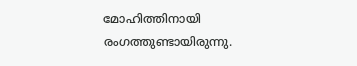മോഹിത്തിനായി രംഗത്തുണ്ടായിരുന്നു.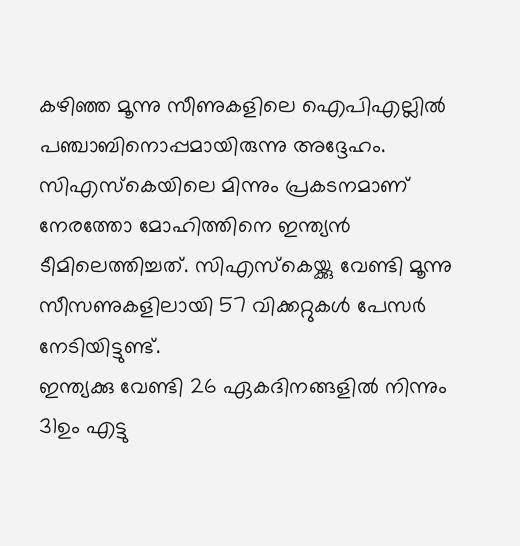കഴിഞ്ഞ മൂന്നു സീണുകളിലെ ഐപിഎല്ലില്‍ പഞ്ചാബിനൊപ്പമായിരുന്നു അദ്ദേഹം. സിഎസ്‌കെയിലെ മിന്നും പ്രകടനമാണ് നേരത്തോ മോഹിത്തിനെ ഇന്ത്യന്‍ ടീമിലെത്തിച്ചത്. സിഎസ്‌കെയ്ക്കു വേണ്ടി മൂന്നു സീസണുകളിലായി 57 വിക്കറ്റുകള്‍ പേസര്‍ നേടിയിട്ടുണ്ട്.
ഇന്ത്യക്കു വേണ്ടി 26 ഏകദിനങ്ങളില്‍ നിന്നും 31ഉം എട്ടു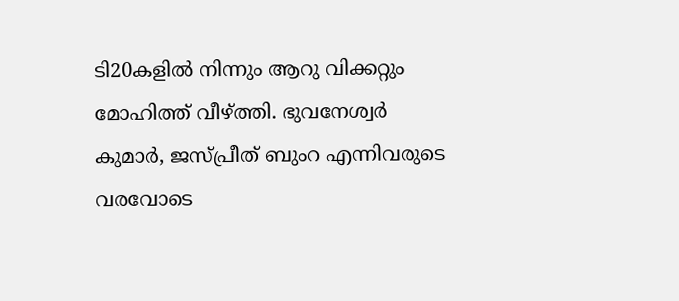ടി20കളില്‍ നിന്നും ആറു വിക്കറ്റും മോഹിത്ത് വീഴ്ത്തി. ഭുവനേശ്വര്‍ കുമാര്‍, ജസ്പ്രീത് ബുംറ എന്നിവരുടെ വരവോടെ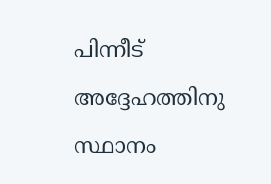പിന്നീട് അദ്ദേഹത്തിനു സ്ഥാനം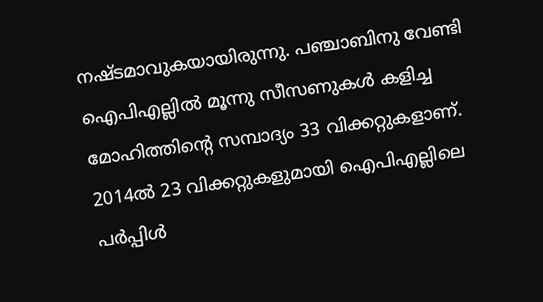നഷ്ടമാവുകയായിരുന്നു. പഞ്ചാബിനു വേണ്ടി ഐപിഎല്ലില്‍ മൂന്നു സീസണുകള്‍ കളിച്ച മോഹിത്തിന്റെ സമ്പാദ്യം 33 വിക്കറ്റുകളാണ്. 2014ല്‍ 23 വിക്കറ്റുകളുമായി ഐപിഎല്ലിലെ പര്‍പ്പിള്‍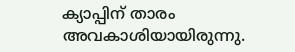ക്യാപ്പിന് താരം അവകാശിയായിരുന്നു.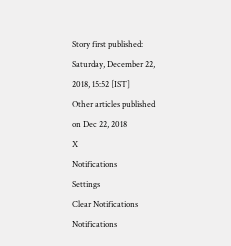Story first published: Saturday, December 22, 2018, 15:52 [IST]
Other articles published on Dec 22, 2018
X
Notifications
Settings
Clear Notifications
Notifications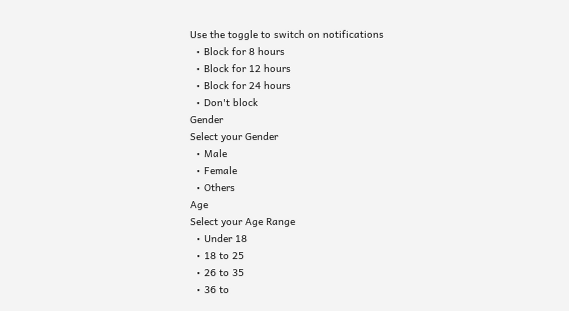Use the toggle to switch on notifications
  • Block for 8 hours
  • Block for 12 hours
  • Block for 24 hours
  • Don't block
Gender
Select your Gender
  • Male
  • Female
  • Others
Age
Select your Age Range
  • Under 18
  • 18 to 25
  • 26 to 35
  • 36 to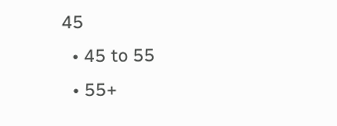45
  • 45 to 55
  • 55+